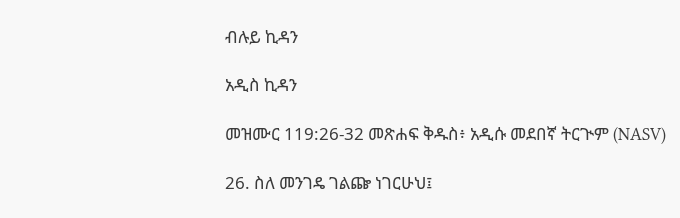ብሉይ ኪዳን

አዲስ ኪዳን

መዝሙር 119:26-32 መጽሐፍ ቅዱስ፥ አዲሱ መደበኛ ትርጒም (NASV)

26. ስለ መንገዴ ገልጬ ነገርሁህ፤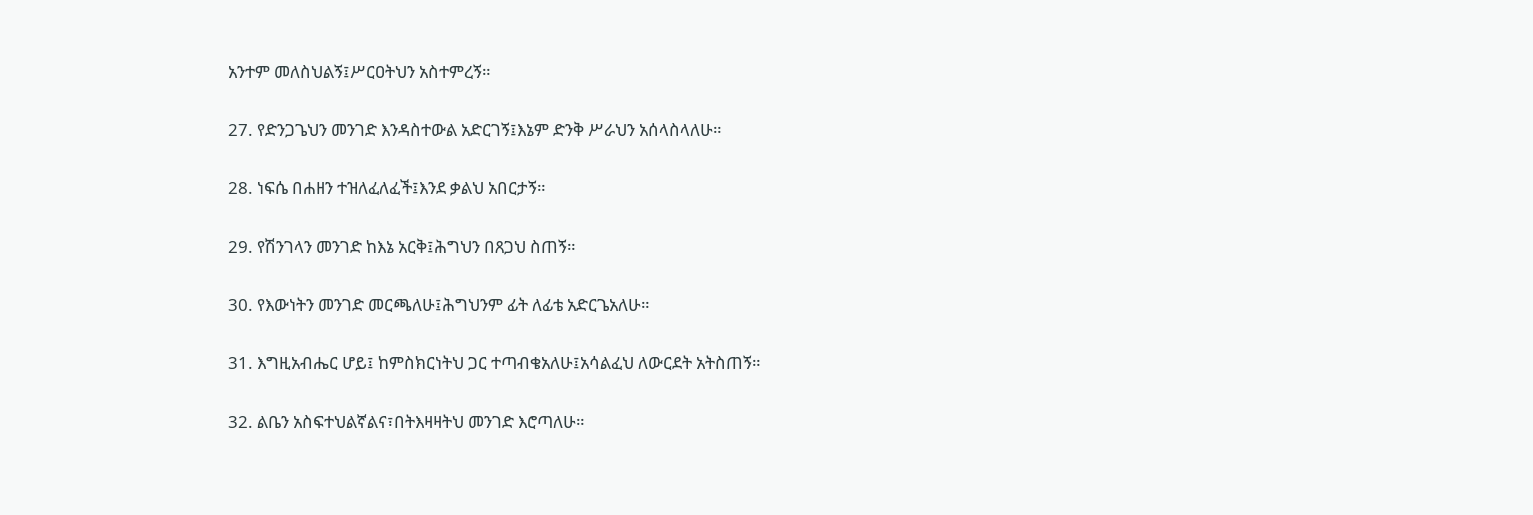አንተም መለስህልኝ፤ሥርዐትህን አስተምረኝ።

27. የድንጋጌህን መንገድ እንዳስተውል አድርገኝ፤እኔም ድንቅ ሥራህን አሰላስላለሁ።

28. ነፍሴ በሐዘን ተዝለፈለፈች፤እንደ ቃልህ አበርታኝ።

29. የሽንገላን መንገድ ከእኔ አርቅ፤ሕግህን በጸጋህ ስጠኝ።

30. የእውነትን መንገድ መርጫለሁ፤ሕግህንም ፊት ለፊቴ አድርጌአለሁ።

31. እግዚአብሔር ሆይ፤ ከምስክርነትህ ጋር ተጣብቄአለሁ፤አሳልፈህ ለውርደት አትስጠኝ።

32. ልቤን አስፍተህልኛልና፣በትእዛዛትህ መንገድ እሮጣለሁ።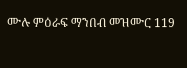ሙሉ ምዕራፍ ማንበብ መዝሙር 119